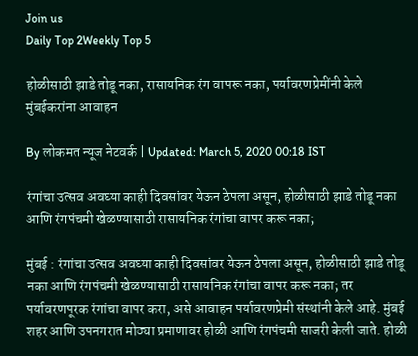Join us
Daily Top 2Weekly Top 5

होळीसाठी झाडे तोडू नका, रासायनिक रंग वापरू नका, पर्यावरणप्रेमींनी केले मुंबईकरांना आवाहन

By लोकमत न्यूज नेटवर्क | Updated: March 5, 2020 00:18 IST

रंगांचा उत्सव अवघ्या काही दिवसांवर येऊन ठेपला असून, होळीसाठी झाडे तोडू नका आणि रंगपंचमी खेळण्यासाठी रासायनिक रंगांचा वापर करू नका;

मुंबई : रंगांचा उत्सव अवघ्या काही दिवसांवर येऊन ठेपला असून, होळीसाठी झाडे तोडू नका आणि रंगपंचमी खेळण्यासाठी रासायनिक रंगांचा वापर करू नका; तर पर्यावरणपूरक रंगांचा वापर करा, असे आवाहन पर्यावरणप्रेमी संस्थांनी केले आहे. मुंबई शहर आणि उपनगरात मोठ्या प्रमाणावर होळी आणि रंगपंचमी साजरी केली जाते. होळी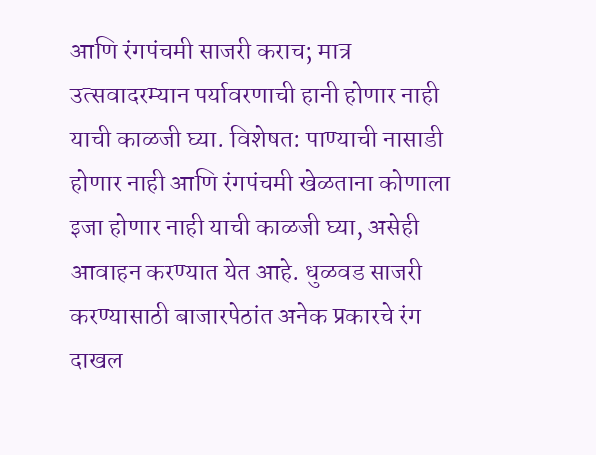आणि रंगपंचमी साजरी कराच; मात्र उत्सवादरम्यान पर्यावरणाची हानी होणार नाही याची काळजी घ्या. विशेषत: पाण्याची नासाडी होणार नाही आणि रंगपंचमी खेळताना कोणाला इजा होणार नाही याची काळजी घ्या, असेही आवाहन करण्यात येत आहे. धुळवड साजरी करण्यासाठी बाजारपेठांत अनेक प्रकारचे रंग दाखल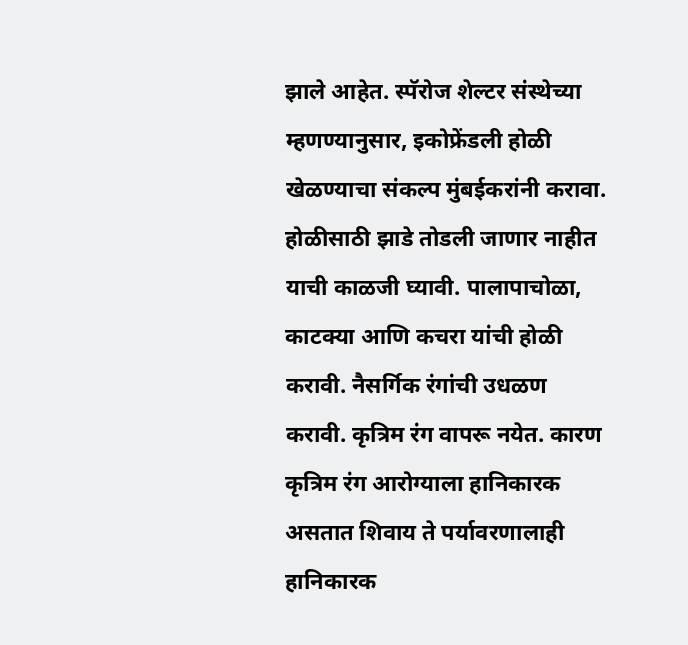झाले आहेत. स्पॅरोज शेल्टर संस्थेच्या म्हणण्यानुसार, इकोफ्रेंडली होळी खेळण्याचा संकल्प मुंबईकरांनी करावा. होळीसाठी झाडे तोडली जाणार नाहीत याची काळजी घ्यावी. पालापाचोळा, काटक्या आणि कचरा यांची होळी करावी. नैसर्गिक रंगांची उधळण करावी. कृत्रिम रंग वापरू नयेत. कारण कृत्रिम रंग आरोग्याला हानिकारक असतात शिवाय ते पर्यावरणालाही हानिकारक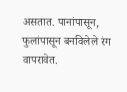असतात. पानांपासून, फुलांपासून बनविलेले रंग वापरावेत.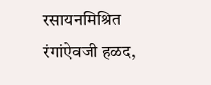रसायनमिश्रित रंगांऐवजी हळद,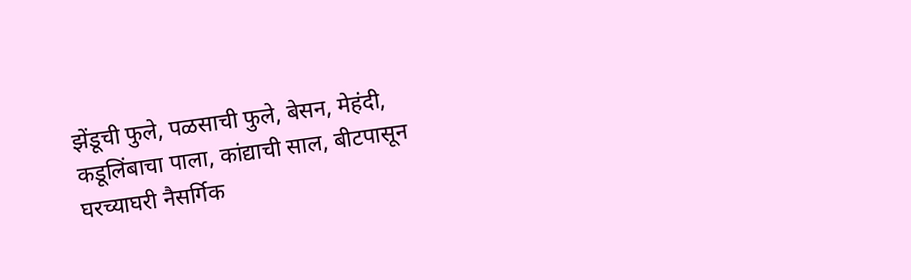झेंडूची फुले, पळसाची फुले, बेसन, मेहंदी, कडूलिंबाचा पाला, कांद्याची साल, बीटपासून घरच्याघरी नैसर्गिक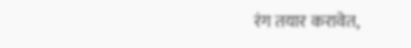रंग तयार करावेत,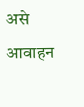असे आवाहन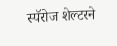स्पॅरोज शेल्टरने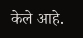केले आहे.